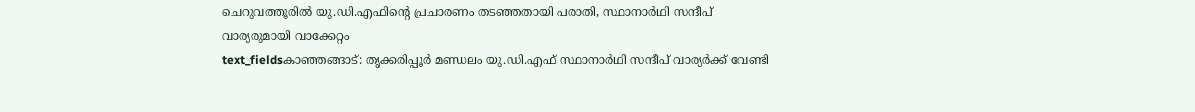ചെറുവത്തൂരിൽ യു.ഡി.എഫിന്റെ പ്രചാരണം തടഞ്ഞതായി പരാതി, സ്ഥാനാർഥി സന്ദീപ് വാര്യരുമായി വാക്കേറ്റം
text_fieldsകാഞ്ഞങ്ങാട്: തൃക്കരിപ്പൂർ മണ്ഡലം യു.ഡി.എഫ് സ്ഥാനാർഥി സന്ദീപ് വാര്യർക്ക് വേണ്ടി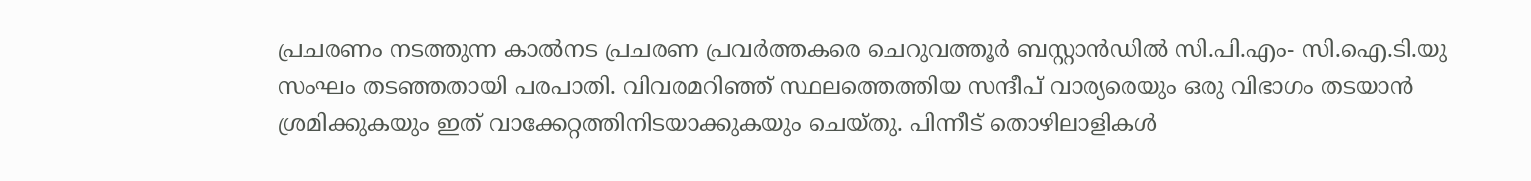പ്രചരണം നടത്തുന്ന കാൽനട പ്രചരണ പ്രവർത്തകരെ ചെറുവത്തൂർ ബസ്റ്റാൻഡിൽ സി.പി.എം- സി.ഐ.ടി.യു സംഘം തടഞ്ഞതായി പരപാതി. വിവരമറിഞ്ഞ് സ്ഥലത്തെത്തിയ സന്ദീപ് വാര്യരെയും ഒരു വിഭാഗം തടയാൻ ശ്രമിക്കുകയും ഇത് വാക്കേറ്റത്തിനിടയാക്കുകയും ചെയ്തു. പിന്നീട് തൊഴിലാളികൾ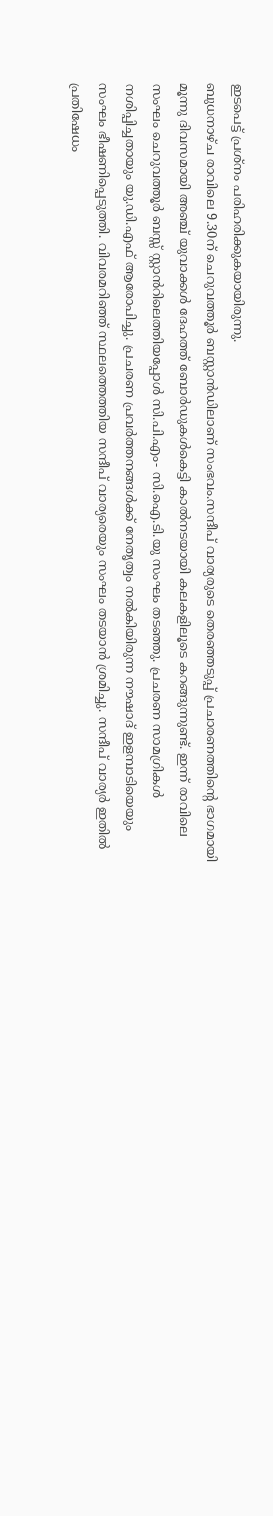ഇടപെട്ട് പ്രശ്നം പരിഹരിക്കുകയായിരുന്നു.
ബുധനാഴ്ച രാവിലെ 9.30ന് ചെറുവത്തൂർ ബസ്റ്റാൻഡിലാണ് സംഭവം.സന്ദീപ് വാര്യരുടെ തെരഞ്ഞടുപ്പ് പ്രചാരണത്തിന്റെ ഭാഗമായി മൂന്നു ദിവസമായി അഞ്ച് യുവാക്കൾ ദേഹത്ത് ബോർഡുകൾകെട്ടി കാൽനടയായി കലകളിലൂടെ കറങ്ങുന്നുണ്ട്. ഇന്ന് രാവിലെ സംഘം ചെറുവത്തൂർ ബസ്സ് സ്റ്റാൻറിലെത്തിയപ്പോൾ സി.പി.എം- സി.ഐ.ടി.യു സംഘം തടഞ്ഞു. പ്രചരണ സാമഗ്രികൾ നശിപ്പിച്ചതായും യു.ഡി.എഫ് ആരോപിച്ചു. പ്രചരണ പ്രവർത്തനങ്ങൾക്ക് നേതൃത്വം നൽകിയിരുന്ന നൗഷാദ് ഇളമ്പാടിയെയും സംഘം ഭീഷണിപ്പെടുത്തി. വിവരമറിഞ്ഞ് സ്ഥലത്തെത്തിയ സന്ദീപ് വാര്യരെയും സംഘം തടയാൻ ശ്രമിച്ചു. സന്ദീപ് വാര്യർ ഇതിൽ പ്രതിഷേധം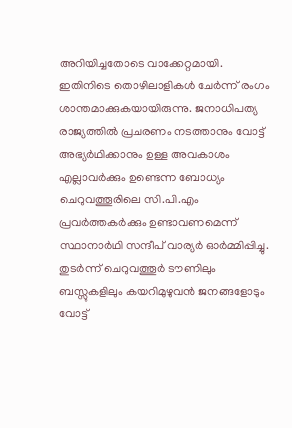അറിയിച്ചതോടെ വാക്കേറ്റമായി.
ഇതിനിടെ തൊഴിലാളികൾ ചേർന്ന് രംഗം ശാന്തമാക്കുകയായിരുന്നു. ജനാധിപത്യ രാജ്യത്തിൽ പ്രചരണം നടത്താനും വോട്ട് അഭ്യർഥിക്കാനും ഉള്ള അവകാശം എല്ലാവർക്കും ഉണ്ടെന്ന ബോധ്യം ചെറുവത്തൂരിലെ സി.പി.എം പ്രവർത്തകർക്കും ഉണ്ടാവണമെന്ന് സ്ഥാനാർഥി സന്ദീപ് വാര്യർ ഓർമ്മിപ്പിച്ചു. തുടർന്ന് ചെറുവത്തൂർ ടൗണിലും ബസ്സുകളിലും കയറിമുഴുവൻ ജനങ്ങളോടും വോട്ട്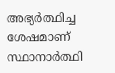അഭ്യർത്ഥിച്ച ശേഷമാണ് സ്ഥാനാർത്ഥി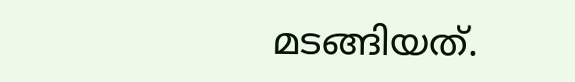മടങ്ങിയത്.